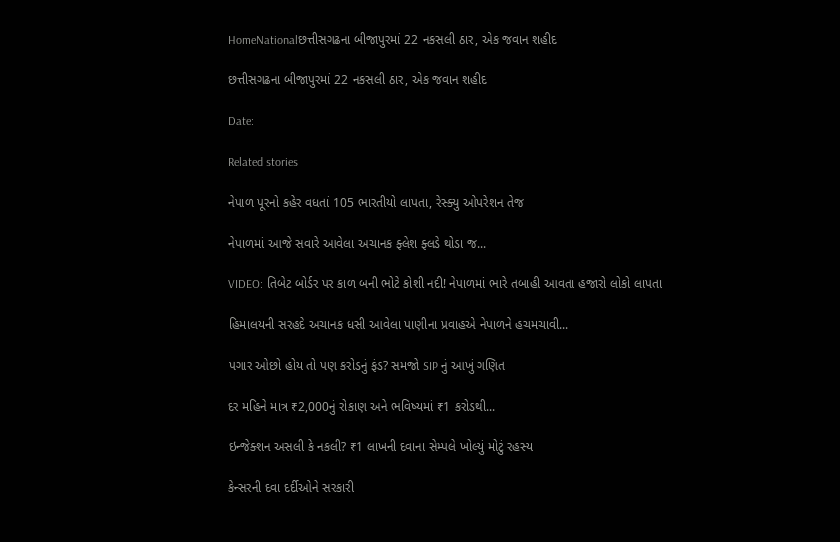HomeNationalછત્તીસગઢના બીજાપુરમાં 22 નકસલી ઠાર, એક જવાન શહીદ

છત્તીસગઢના બીજાપુરમાં 22 નકસલી ઠાર, એક જવાન શહીદ

Date:

Related stories

નેપાળ પૂરનો કહેર વધતાં 105 ભારતીયો લાપતા, રેસ્ક્યુ ઓપરેશન તેજ

નેપાળમાં આજે સવારે આવેલા અચાનક ફ્લેશ ફ્લડે થોડા જ...

VIDEO: તિબેટ બોર્ડર પર કાળ બની ભોટે કોશી નદી! નેપાળમાં ભારે તબાહી આવતા હજારો લોકો લાપતા

હિમાલયની સરહદે અચાનક ધસી આવેલા પાણીના પ્રવાહએ નેપાળને હચમચાવી...

પગાર ઓછો હોય તો પણ કરોડનું ફંડ? સમજો SIP નું આખું ગણિત

દર મહિને માત્ર ₹2,000નું રોકાણ અને ભવિષ્યમાં ₹1 કરોડથી...

ઇન્જેક્શન અસલી કે નકલી? ₹1 લાખની દવાના સેમ્પલે ખોલ્યું મોટું રહસ્ય

કેન્સરની દવા દર્દીઓને સરકારી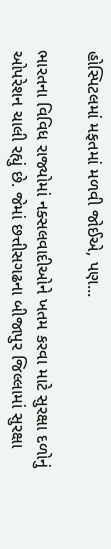હોસ્પિટલમાં મફતમાં મળવી જોઈએ, પણ...

ભારતના વિવિધ રાજ્યોમાં નક્સલવાદીઓને ખતમ કરવા માટે સુરક્ષા દળોનું ઓપરેશન ચાલી રહ્યું છે. જેમાં છત્તીસગઢના બીજાપુર જિલ્લામાં સુરક્ષા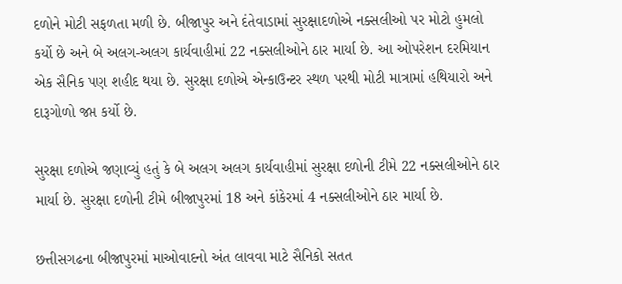દળોને મોટી સફળતા મળી છે. બીજાપુર અને દંતેવાડામાં સુરક્ષાદળોએ નક્સલીઓ પર મોટો હુમલો કર્યો છે અને બે અલગ-અલગ કાર્યવાહીમાં 22 નક્સલીઓને ઠાર માર્યા છે. આ ઓપરેશન દરમિયાન એક સૈનિક પણ શહીદ થયા છે. સુરક્ષા દળોએ એન્કાઉન્ટર સ્થળ પરથી મોટી માત્રામાં હથિયારો અને દારૂગોળો જપ્ત કર્યો છે.

સુરક્ષા દળોએ જણાવ્યું હતું કે બે અલગ અલગ કાર્યવાહીમાં સુરક્ષા દળોની ટીમે 22 નક્સલીઓને ઠાર માર્યા છે. સુરક્ષા દળોની ટીમે બીજાપુરમાં 18 અને કાંકેરમાં 4 નક્સલીઓને ઠાર માર્યા છે.

છત્તીસગઢના બીજાપુરમાં માઓવાદનો અંત લાવવા માટે સૈનિકો સતત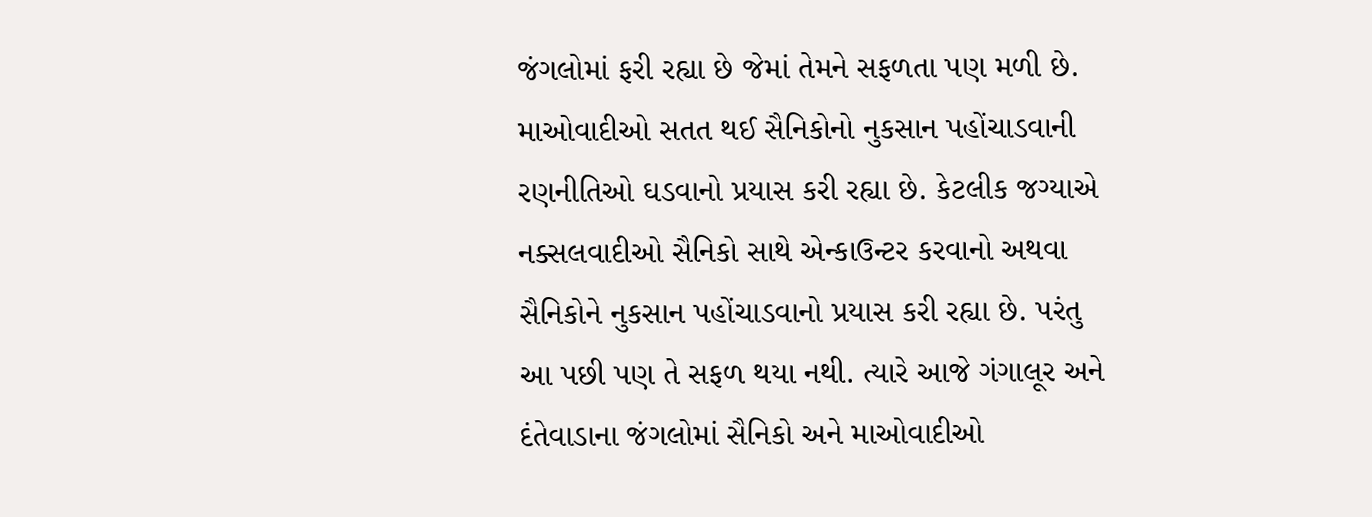જંગલોમાં ફરી રહ્યા છે જેમાં તેમને સફળતા પણ મળી છે. માઓવાદીઓ સતત થઈ સૈનિકોનો નુકસાન પહોંચાડવાની રણનીતિઓ ઘડવાનો પ્રયાસ કરી રહ્યા છે. કેટલીક જગ્યાએ નક્સલવાદીઓ સૈનિકો સાથે એન્કાઉન્ટર કરવાનો અથવા સૈનિકોને નુકસાન પહોંચાડવાનો પ્રયાસ કરી રહ્યા છે. પરંતુ આ પછી પણ તે સફળ થયા નથી. ત્યારે આજે ગંગાલૂર અને દંતેવાડાના જંગલોમાં સૈનિકો અને માઓવાદીઓ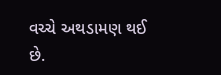વચ્ચે અથડામણ થઈ છે.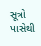સૂત્રો પાસેથી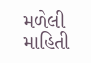મળેલી માહિતી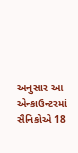અનુસાર આ એન્કાઉન્ટરમાં સૈનિકોએ 18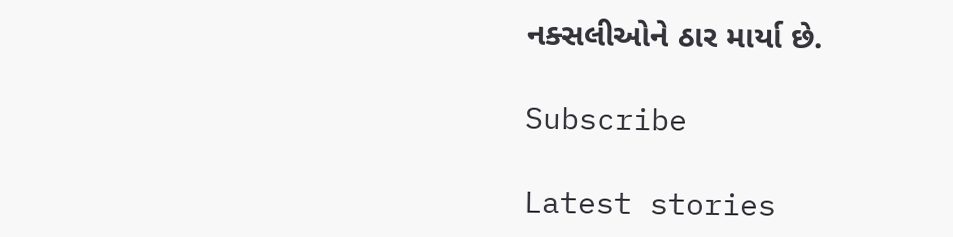નક્સલીઓને ઠાર માર્યા છે.

Subscribe

Latest stories